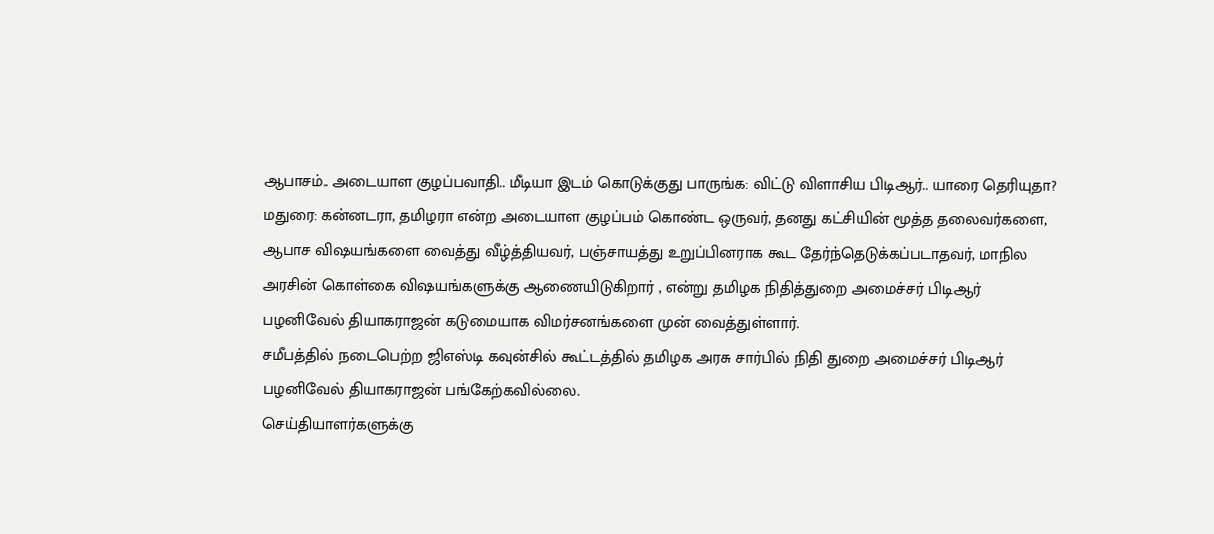ஆபாசம்.. அடையாள குழப்பவாதி.. மீடியா இடம் கொடுக்குது பாருங்க: விட்டு விளாசிய பிடிஆர்.. யாரை தெரியுதா?
மதுரை: கன்னடரா, தமிழரா என்ற அடையாள குழப்பம் கொண்ட ஒருவர், தனது கட்சியின் மூத்த தலைவர்களை, ஆபாச விஷயங்களை வைத்து வீழ்த்தியவர், பஞ்சாயத்து உறுப்பினராக கூட தேர்ந்தெடுக்கப்படாதவர், மாநில அரசின் கொள்கை விஷயங்களுக்கு ஆணையிடுகிறார் , என்று தமிழக நிதித்துறை அமைச்சர் பிடிஆர் பழனிவேல் தியாகராஜன் கடுமையாக விமர்சனங்களை முன் வைத்துள்ளார்.
சமீபத்தில் நடைபெற்ற ஜிஎஸ்டி கவுன்சில் கூட்டத்தில் தமிழக அரசு சார்பில் நிதி துறை அமைச்சர் பிடிஆர் பழனிவேல் தியாகராஜன் பங்கேற்கவில்லை.
செய்தியாளர்களுக்கு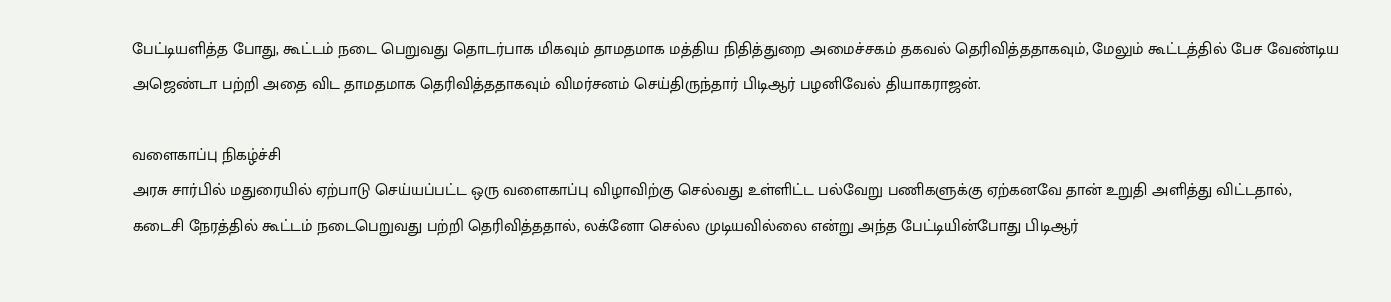பேட்டியளித்த போது, கூட்டம் நடை பெறுவது தொடர்பாக மிகவும் தாமதமாக மத்திய நிதித்துறை அமைச்சகம் தகவல் தெரிவித்ததாகவும், மேலும் கூட்டத்தில் பேச வேண்டிய அஜெண்டா பற்றி அதை விட தாமதமாக தெரிவித்ததாகவும் விமர்சனம் செய்திருந்தார் பிடிஆர் பழனிவேல் தியாகராஜன்.

வளைகாப்பு நிகழ்ச்சி
அரசு சார்பில் மதுரையில் ஏற்பாடு செய்யப்பட்ட ஒரு வளைகாப்பு விழாவிற்கு செல்வது உள்ளிட்ட பல்வேறு பணிகளுக்கு ஏற்கனவே தான் உறுதி அளித்து விட்டதால், கடைசி நேரத்தில் கூட்டம் நடைபெறுவது பற்றி தெரிவித்ததால், லக்னோ செல்ல முடியவில்லை என்று அந்த பேட்டியின்போது பிடிஆர்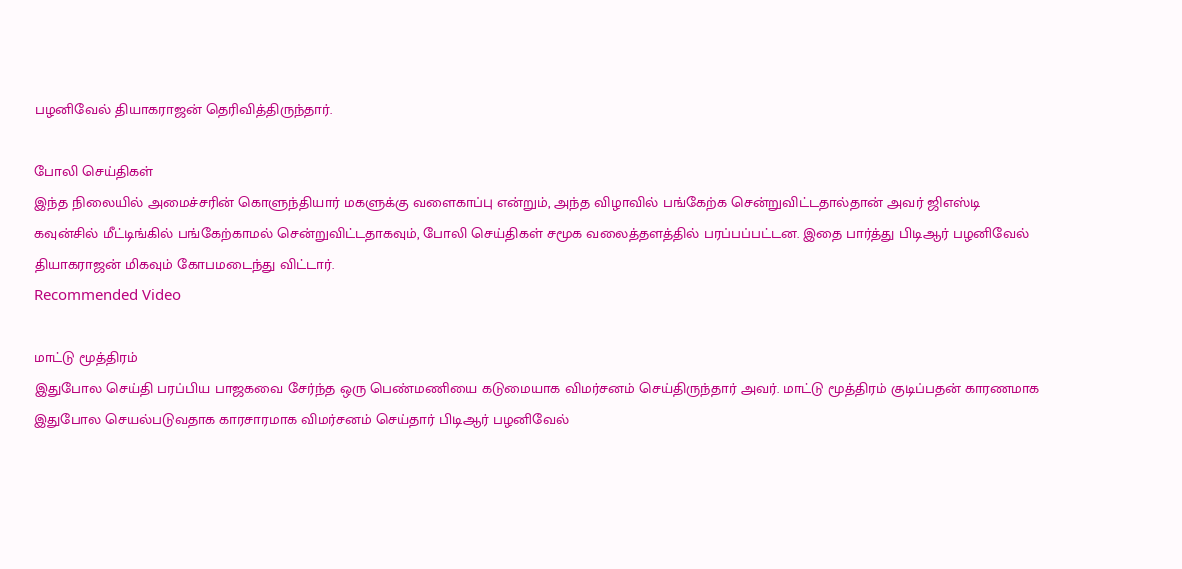பழனிவேல் தியாகராஜன் தெரிவித்திருந்தார்.

போலி செய்திகள்
இந்த நிலையில் அமைச்சரின் கொளுந்தியார் மகளுக்கு வளைகாப்பு என்றும், அந்த விழாவில் பங்கேற்க சென்றுவிட்டதால்தான் அவர் ஜிஎஸ்டி கவுன்சில் மீட்டிங்கில் பங்கேற்காமல் சென்றுவிட்டதாகவும், போலி செய்திகள் சமூக வலைத்தளத்தில் பரப்பப்பட்டன. இதை பார்த்து பிடிஆர் பழனிவேல் தியாகராஜன் மிகவும் கோபமடைந்து விட்டார்.
Recommended Video

மாட்டு மூத்திரம்
இதுபோல செய்தி பரப்பிய பாஜகவை சேர்ந்த ஒரு பெண்மணியை கடுமையாக விமர்சனம் செய்திருந்தார் அவர். மாட்டு மூத்திரம் குடிப்பதன் காரணமாக இதுபோல செயல்படுவதாக காரசாரமாக விமர்சனம் செய்தார் பிடிஆர் பழனிவேல்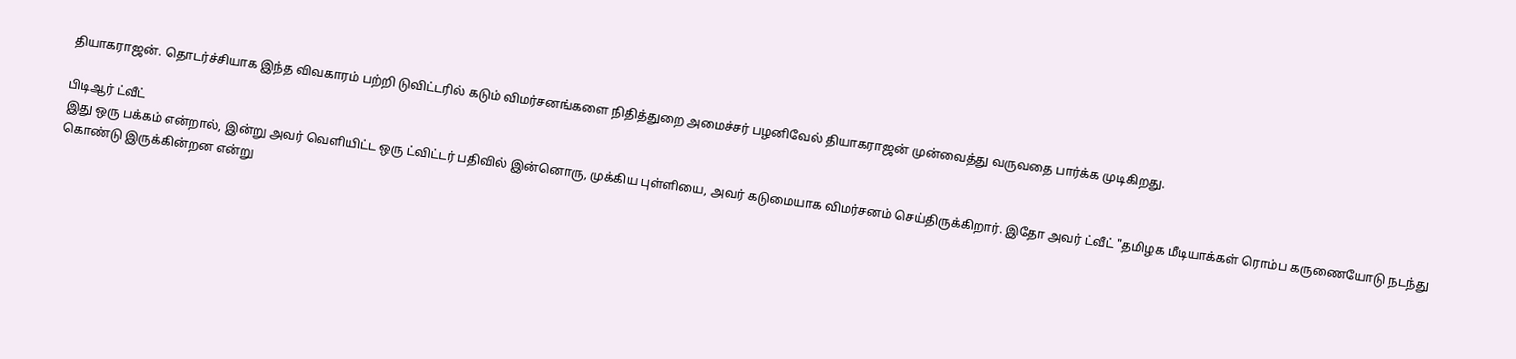தியாகராஜன். தொடர்ச்சியாக இந்த விவகாரம் பற்றி டுவிட்டரில் கடும் விமர்சனங்களை நிதித்துறை அமைச்சர் பழனிவேல் தியாகராஜன் முன்வைத்து வருவதை பார்க்க முடிகிறது.

பிடிஆர் ட்வீட்
இது ஒரு பக்கம் என்றால், இன்று அவர் வெளியிட்ட ஒரு ட்விட்டர் பதிவில் இன்னொரு, முக்கிய புள்ளியை, அவர் கடுமையாக விமர்சனம் செய்திருக்கிறார். இதோ அவர் ட்வீட் "தமிழக மீடியாக்கள் ரொம்ப கருணையோடு நடந்து கொண்டு இருக்கின்றன என்று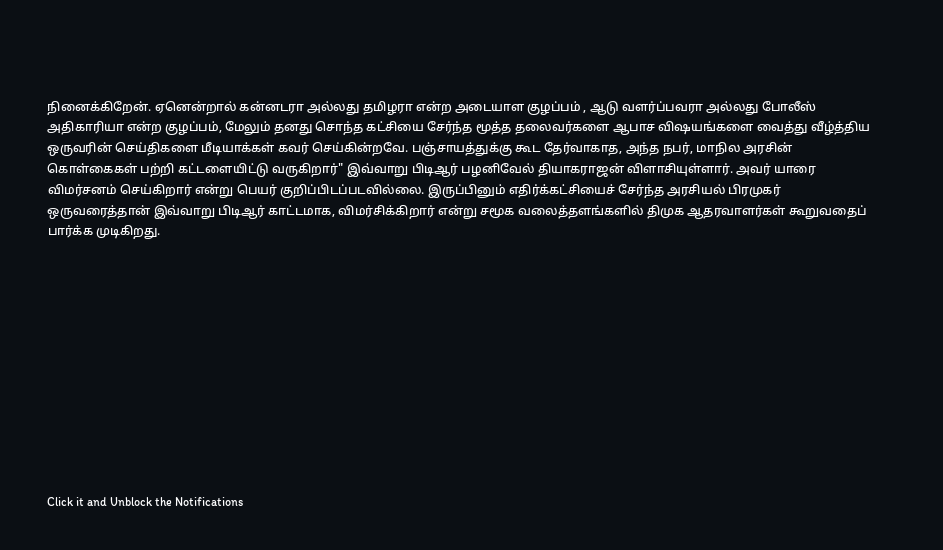நினைக்கிறேன். ஏனென்றால் கன்னடரா அல்லது தமிழரா என்ற அடையாள குழப்பம் , ஆடு வளர்ப்பவரா அல்லது போலீஸ் அதிகாரியா என்ற குழப்பம், மேலும் தனது சொந்த கட்சியை சேர்ந்த மூத்த தலைவர்களை ஆபாச விஷயங்களை வைத்து வீழ்த்திய ஒருவரின் செய்திகளை மீடியாக்கள் கவர் செய்கின்றவே. பஞ்சாயத்துக்கு கூட தேர்வாகாத, அந்த நபர், மாநில அரசின் கொள்கைகள் பற்றி கட்டளையிட்டு வருகிறார்" இவ்வாறு பிடிஆர் பழனிவேல் தியாகராஜன் விளாசியுள்ளார். அவர் யாரை விமர்சனம் செய்கிறார் என்று பெயர் குறிப்பிடப்படவில்லை. இருப்பினும் எதிர்க்கட்சியைச் சேர்ந்த அரசியல் பிரமுகர் ஒருவரைத்தான் இவ்வாறு பிடிஆர் காட்டமாக, விமர்சிக்கிறார் என்று சமூக வலைத்தளங்களில் திமுக ஆதரவாளர்கள் கூறுவதைப் பார்க்க முடிகிறது.












Click it and Unblock the Notifications